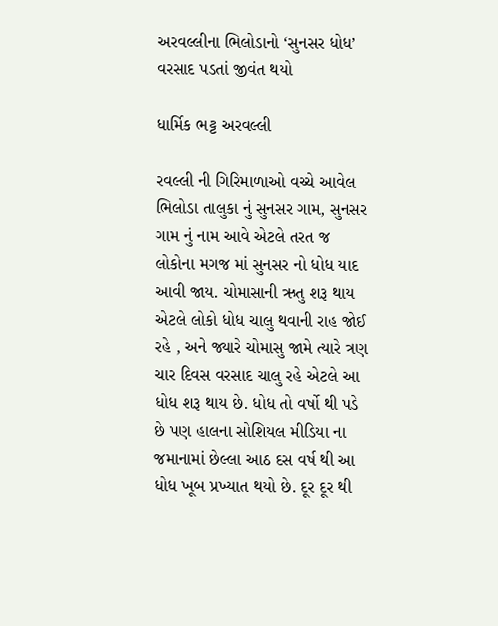અરવલ્લીના ભિલોડાનો ‘સુનસર ધોધ’ વરસાદ પડતાં જીવંત થયો

ધાર્મિક ભટ્ટ અરવલ્લી

રવલ્લી ની ગિરિમાળાઓ વચ્ચે આવેલ ભિલોડા તાલુકા નું સુનસર ગામ, સુનસર ગામ નું નામ આવે એટલે તરત જ લોકોના મગજ માં સુનસર નો ધોધ યાદ આવી જાય. ચોમાસાની ઋતુ શરૂ થાય એટલે લોકો ધોધ ચાલુ થવાની રાહ જોઈ રહે , અને જ્યારે ચોમાસુ જામે ત્યારે ત્રણ ચાર દિવસ વરસાદ ચાલુ રહે એટલે આ ધોધ શરૂ થાય છે. ધોધ તો વર્ષો થી પડે છે પણ હાલના સોશિયલ મીડિયા ના જમાનામાં છેલ્લા આઠ દસ વર્ષ થી આ ધોધ ખૂબ પ્રખ્યાત થયો છે. દૂર દૂર થી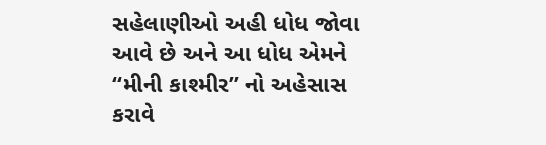સહેલાણીઓ અહી ધોધ જોવા આવે છે અને આ ધોધ એમને “મીની કાશ્મીર” નો અહેસાસ કરાવે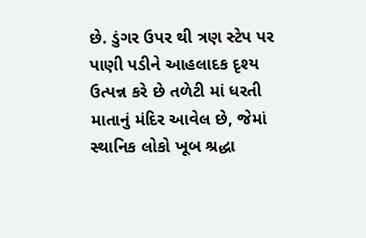છે. ડુંગર ઉપર થી ત્રણ સ્ટેપ પર પાણી પડીને આહલાદક દૃશ્ય ઉત્પન્ન કરે છે તળેટી માં ધરતી માતાનું મંદિર આવેલ છે, જેમાં સ્થાનિક લોકો ખૂબ શ્રદ્ધા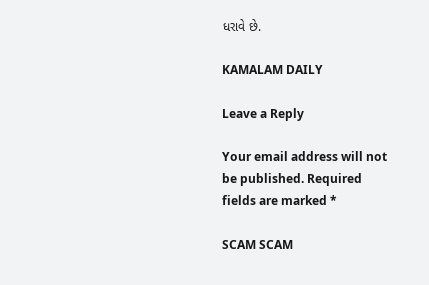ધરાવે છે.

KAMALAM DAILY

Leave a Reply

Your email address will not be published. Required fields are marked *

SCAM SCAM